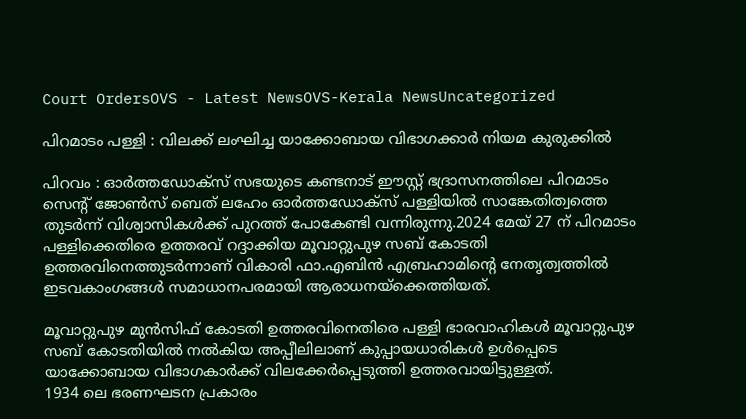Court OrdersOVS - Latest NewsOVS-Kerala NewsUncategorized

പിറമാടം പള്ളി : വിലക്ക് ലംഘിച്ച യാക്കോബായ വിഭാഗക്കാർ നിയമ കുരുക്കിൽ

പിറവം : ഓർത്തഡോക്സ് സഭയുടെ കണ്ടനാട് ഈസ്റ്റ്‌ ഭദ്രാസനത്തിലെ പിറമാടം സെന്റ് ജോൺസ് ബെത് ലഹേം ഓർത്തഡോക്സ് പള്ളിയിൽ സാങ്കേതിത്വത്തെ തുടർന്ന് വിശ്വാസികൾക്ക് പുറത്ത് പോകേണ്ടി വന്നിരുന്നു.2024 മേയ് 27 ന് പിറമാടം പള്ളിക്കെതിരെ ഉത്തരവ് റദ്ദാക്കിയ മൂവാറ്റുപുഴ സബ് കോടതി ഉത്തരവിനെത്തുടർന്നാണ് വികാരി ഫാ.എബിൻ എബ്രഹാമിന്റെ നേതൃത്വത്തിൽ ഇടവകാംഗങ്ങൾ സമാധാനപരമായി ആരാധനയ്ക്കെത്തിയത്.

മൂവാറ്റുപുഴ മുൻസിഫ് കോടതി ഉത്തരവിനെതിരെ പള്ളി ഭാരവാഹികൾ മൂവാറ്റുപുഴ സബ് കോടതിയിൽ നൽകിയ അപ്പീലിലാണ് കുപ്പായധാരികൾ ഉൾപ്പെടെ യാക്കോബായ വിഭാഗകാർക്ക് വിലക്കേർപ്പെടുത്തി ഉത്തരവായിട്ടുള്ളത്.
1934 ലെ ഭരണഘടന പ്രകാരം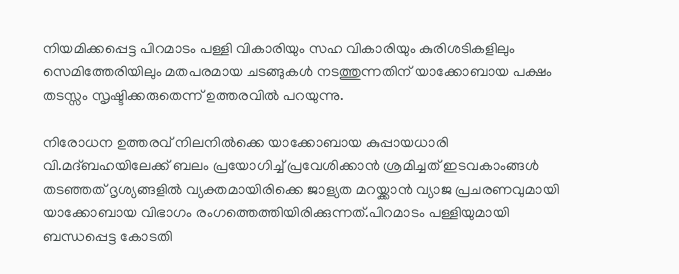നിയമിക്കപ്പെട്ട പിറമാടം പള്ളി വികാരിയും സഹ വികാരിയും കുരിശടികളിലും സെമിത്തേരിയിലും മതപരമായ ചടങ്ങുകൾ നടത്തുന്നതിന് യാക്കോബായ പക്ഷം തടസ്സം സൃഷ്ടിക്കരുതെന്ന് ഉത്തരവിൽ പറയുന്നു.

നിരോധന ഉത്തരവ് നിലനിൽക്കെ യാക്കോബായ കുപ്പായധാരി വി.മദ്ബഹയിലേക്ക് ബലം പ്രയോഗിച്ച് പ്രവേശിക്കാൻ ശ്രമിച്ചത് ഇടവകാംങ്ങൾ തടഞ്ഞത് ദൃശ്യങ്ങളിൽ വ്യക്തമായിരിക്കെ ജാള്യത മറയ്ക്കാൻ വ്യാജ പ്രചരണവുമായി യാക്കോബായ വിഭാഗം രംഗത്തെത്തിയിരിക്കുന്നത്.പിറമാടം പള്ളിയുമായി ബന്ധപ്പെട്ട കോടതി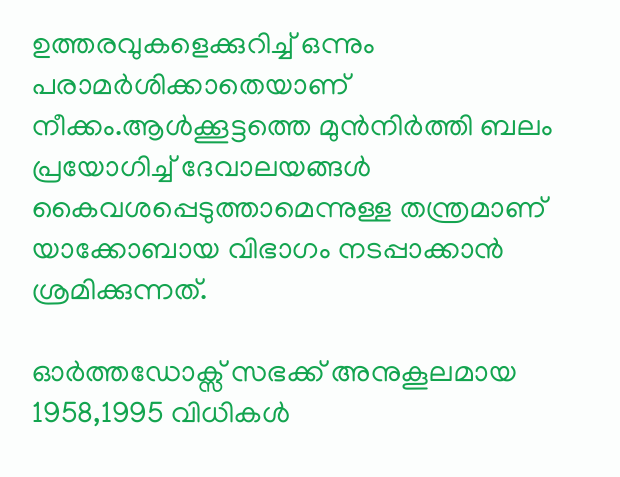ഉത്തരവുകളെക്കുറിച്ച് ഒന്നും പരാമർശിക്കാതെയാണ് നീക്കം.ആൾക്കൂട്ടത്തെ മുൻനിർത്തി ബലം പ്രയോഗിച്ച് ദേവാലയങ്ങൾ കൈവശപ്പെടുത്താമെന്നുള്ള തന്ത്രമാണ് യാക്കോബായ വിഭാഗം നടപ്പാക്കാൻ ശ്രമിക്കുന്നത്.

ഓർത്തഡോക്സ് സഭക്ക് അനുകൂലമായ 1958,1995 വിധികൾ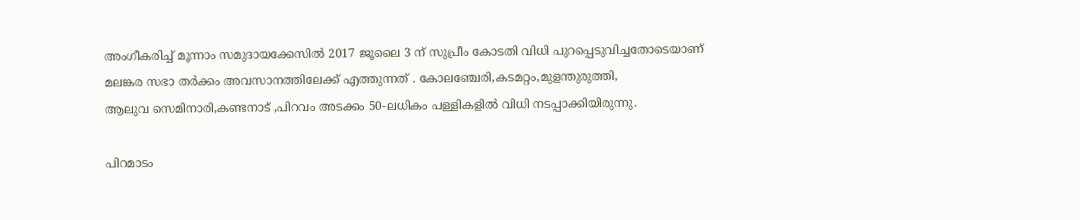അംഗീകരിച്ച് മൂന്നാം സമുദായക്കേസിൽ 2017 ജൂലൈ 3 ന് സുപ്രീം കോടതി വിധി പുറപ്പെടുവിച്ചതോടെയാണ് മലങ്കര സഭാ തർക്കം അവസാനത്തിലേക്ക് എത്തുന്നത് . കോലഞ്ചേരി,കടമറ്റം,മുളന്തുരുത്തി,
ആലുവ സെമിനാരി,കണ്ടനാട് ,പിറവം അടക്കം 50-ലധികം പള്ളികളിൽ വിധി നടപ്പാക്കിയിരുന്നു.

പിറമാടം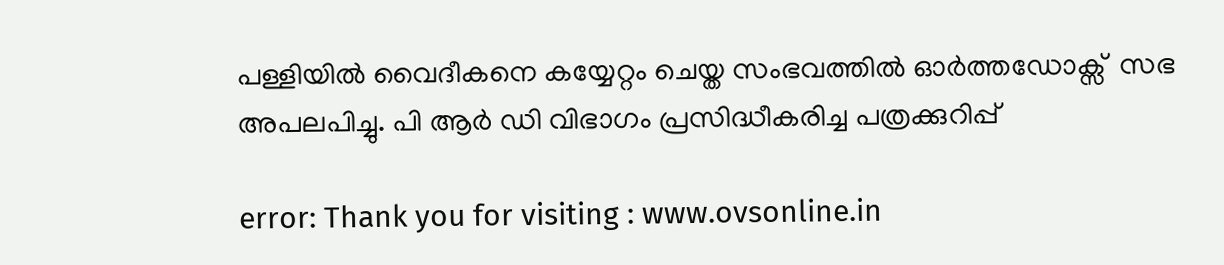പള്ളിയിൽ വൈദീകനെ കയ്യേറ്റം ചെയ്ത സംഭവത്തിൽ ഓർത്തഡോക്സ്  സഭ അപലപിച്ചു. പി ആർ ഡി വിഭാഗം പ്രസിദ്ധീകരിച്ച പത്രക്കുറിപ്പ്

error: Thank you for visiting : www.ovsonline.in